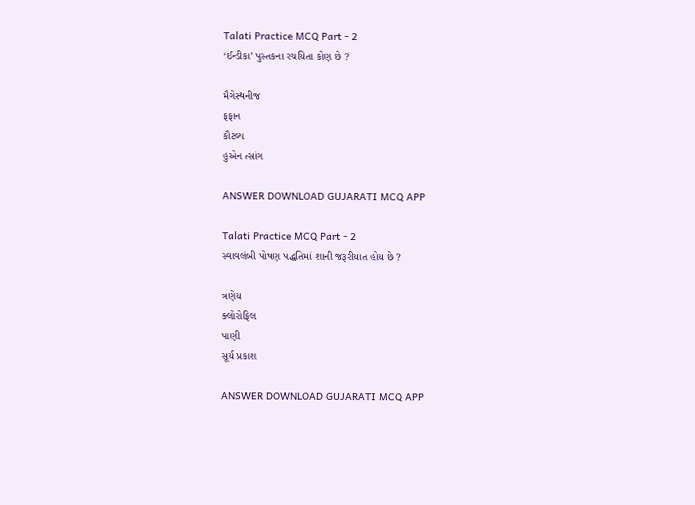Talati Practice MCQ Part - 2
‘ઈન્ડીકા’ પુસ્તકના રચયિતા કોણ છે ?

મૈગેસ્થનીજ
ફફાન
કૌટલ્ય
હુએન ત્સાંગ

ANSWER DOWNLOAD GUJARATI MCQ APP

Talati Practice MCQ Part - 2
સ્વાવલંબી પોષણ પદ્ધતિમાં શાની જરૂરીયાત હોય છે ?

ત્રણેય
ક્લોરોફિલ
પાણી
સૂર્ય પ્રકાશ

ANSWER DOWNLOAD GUJARATI MCQ APP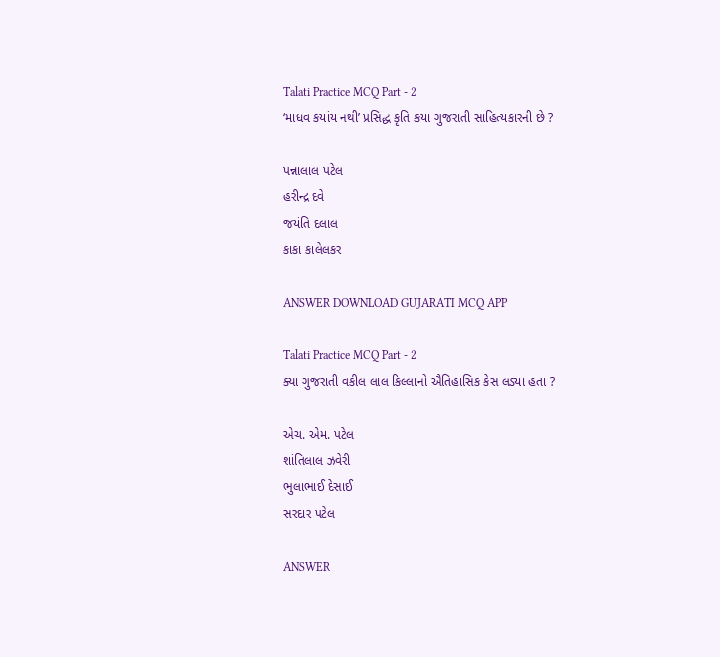Talati Practice MCQ Part - 2
‘માધવ કયાંય નથી’ પ્રસિદ્ધ કૃતિ કયા ગુજરાતી સાહિત્યકારની છે ?

પન્નાલાલ પટેલ
હરીન્દ્ર દવે
જયંતિ દલાલ
કાકા કાલેલકર

ANSWER DOWNLOAD GUJARATI MCQ APP

Talati Practice MCQ Part - 2
ક્યા ગુજરાતી વકીલ લાલ કિલ્લાનો ઐતિહાસિક કેસ લડ્યા હતા ?

એચ. એમ. પટેલ
શાંતિલાલ ઝવેરી
ભુલાભાઈ દેસાઈ
સરદાર પટેલ

ANSWER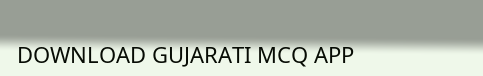DOWNLOAD GUJARATI MCQ APP